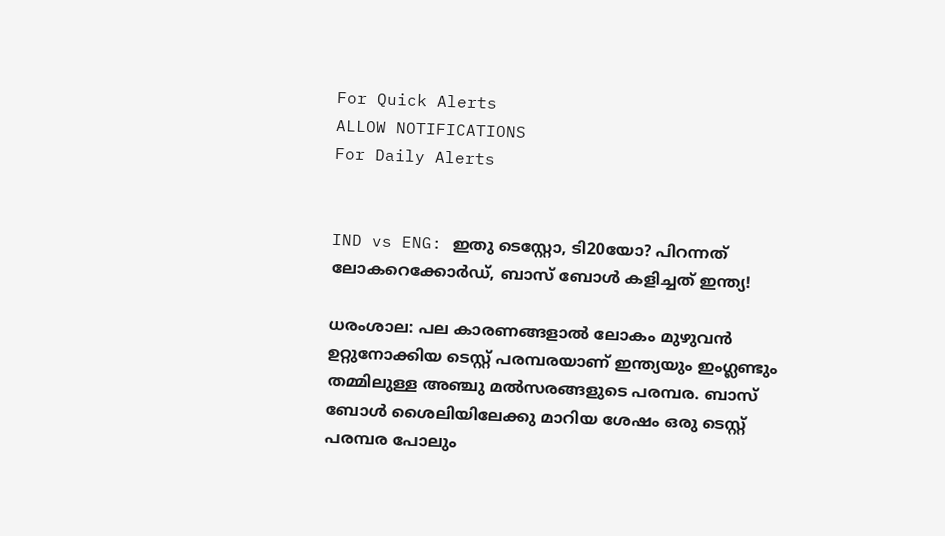For Quick Alerts
ALLOW NOTIFICATIONS
For Daily Alerts


IND vs ENG: ഇതു ടെസ്റ്റോ, ടി20യോ? പിറന്നത് ലോകറെക്കോര്‍ഡ്, ബാസ് ബോള്‍ കളിച്ചത് ഇന്ത്യ!

ധരംശാല: പല കാരണങ്ങളാല്‍ ലോകം മുഴുവന്‍ ഉറ്റുനോക്കിയ ടെസ്റ്റ് പരമ്പരയാണ് ഇന്ത്യയും ഇംഗ്ലണ്ടും തമ്മിലുള്ള അഞ്ചു മല്‍സരങ്ങളുടെ പരമ്പര. ബാസ് ബോള്‍ ശൈലിയിലേക്കു മാറിയ ശേഷം ഒരു ടെസ്റ്റ് പരമ്പര പോലും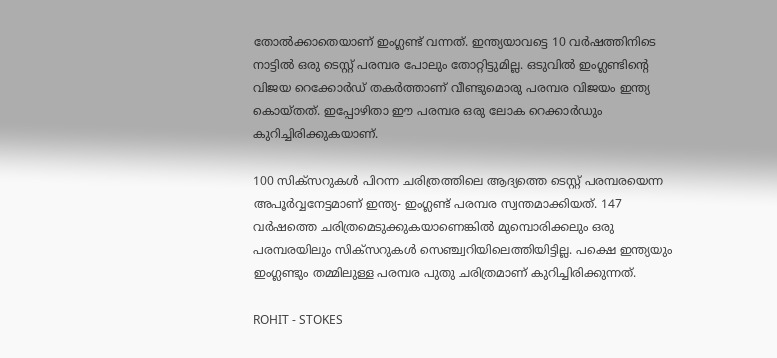തോല്‍ക്കാതെയാണ് ഇംഗ്ലണ്ട് വന്നത്. ഇന്ത്യയാവട്ടെ 10 വര്‍ഷത്തിനിടെ നാട്ടില്‍ ഒരു ടെസ്റ്റ് പരമ്പര പോലും തോറ്റിട്ടുമില്ല. ഒടുവില്‍ ഇംഗ്ലണ്ടിന്റെ വിജയ റെക്കോര്‍ഡ് തകര്‍ത്താണ് വീണ്ടുമൊരു പരമ്പര വിജയം ഇന്ത്യ കൊയ്തത്. ഇപ്പോഴിതാ ഈ പരമ്പര ഒരു ലോക റെക്കാര്‍ഡും കുറിച്ചിരിക്കുകയാണ്.

100 സിക്‌സറുകള്‍ പിറന്ന ചരിത്രത്തിലെ ആദ്യത്തെ ടെസ്റ്റ് പരമ്പരയെന്ന അപൂര്‍വ്വനേട്ടമാണ് ഇന്ത്യ- ഇംഗ്ലണ്ട് പരമ്പര സ്വന്തമാക്കിയത്. 147 വര്‍ഷത്തെ ചരിത്രമെടുക്കുകയാണെങ്കില്‍ മുമ്പൊരിക്കലും ഒരു പരമ്പരയിലും സിക്‌സറുകള്‍ സെഞ്ച്വറിയിലെത്തിയിട്ടില്ല. പക്ഷെ ഇന്ത്യയും ഇംഗ്ലണ്ടും തമ്മിലുള്ള പരമ്പര പുതു ചരിത്രമാണ് കുറിച്ചിരിക്കുന്നത്.

ROHIT - STOKES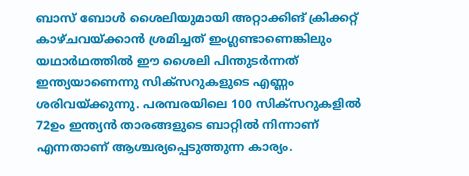ബാസ് ബോള്‍ ശൈലിയുമായി അറ്റാക്കിങ് ക്രിക്കറ്റ് കാഴ്ചവയ്ക്കാന്‍ ശ്രമിച്ചത് ഇംഗ്ലണ്ടാണെങ്കിലും യഥാര്‍ഥത്തില്‍ ഈ ശൈലി പിന്തുടര്‍ന്നത് ഇന്ത്യയാണെന്നു സിക്‌സറുകളുടെ എണ്ണം ശരിവയ്ക്കുന്നു. പരമ്പരയിലെ 100 സിക്‌സറുകളില്‍ 72ഉം ഇന്ത്യന്‍ താരങ്ങളുടെ ബാറ്റില്‍ നിന്നാണ് എന്നതാണ് ആശ്ചര്യപ്പെടുത്തുന്ന കാര്യം.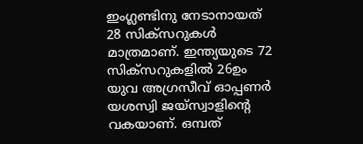ഇംഗ്ലണ്ടിനു നേടാനായത് 28 സിക്‌സറുകള്‍ മാത്രമാണ്. ഇന്ത്യയുടെ 72 സിക്‌സറുകളില്‍ 26ഉം യുവ അഗ്രസീവ് ഓപ്പണര്‍ യശസ്വി ജയ്‌സ്വാളിന്റെ വകയാണ്. ഒമ്പത്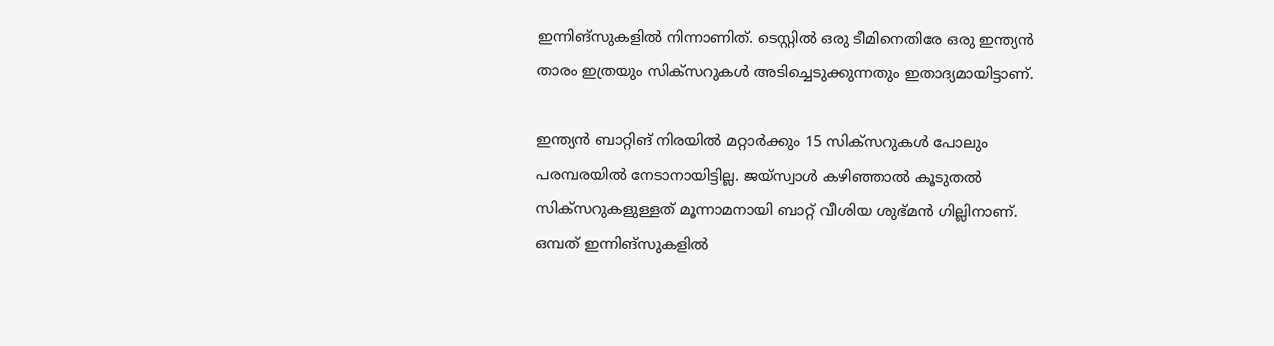ഇന്നിങ്‌സുകളില്‍ നിന്നാണിത്. ടെസ്റ്റില്‍ ഒരു ടീമിനെതിരേ ഒരു ഇന്ത്യന്‍ താരം ഇത്രയും സിക്‌സറുകള്‍ അടിച്ചെടുക്കുന്നതും ഇതാദ്യമായിട്ടാണ്.

ഇന്ത്യന്‍ ബാറ്റിങ് നിരയില്‍ മറ്റാര്‍ക്കും 15 സിക്സറുകള്‍ പോലും പരമ്പരയില്‍ നേടാനായിട്ടില്ല. ജയ്‌സ്വാള്‍ കഴിഞ്ഞാല്‍ കൂടുതല്‍ സിക്‌സറുകളുള്ളത് മൂന്നാമനായി ബാറ്റ് വീശിയ ശുഭ്മന്‍ ഗില്ലിനാണ്. ഒമ്പത് ഇന്നിങ്‌സുകളില്‍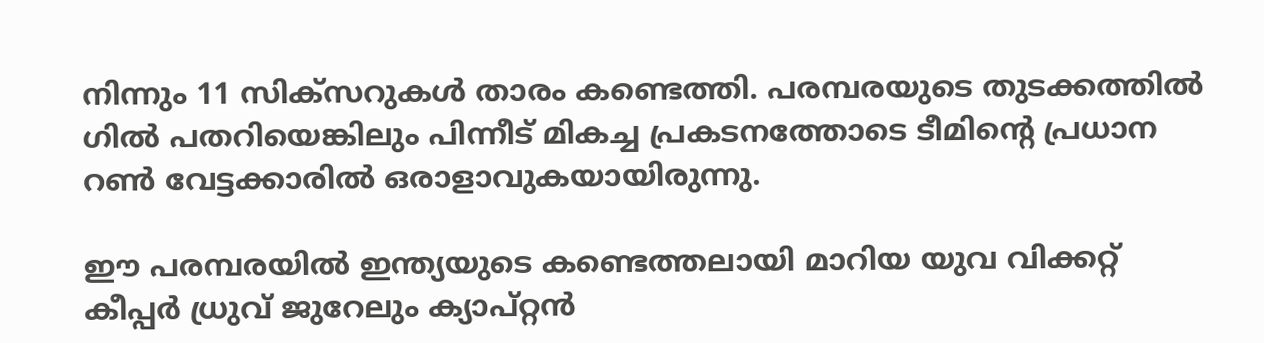നിന്നും 11 സിക്‌സറുകള്‍ താരം കണ്ടെത്തി. പരമ്പരയുടെ തുടക്കത്തില്‍ ഗില്‍ പതറിയെങ്കിലും പിന്നീട് മികച്ച പ്രകടനത്തോടെ ടീമിന്റെ പ്രധാന റണ്‍ വേട്ടക്കാരില്‍ ഒരാളാവുകയായിരുന്നു.

ഈ പരമ്പരയില്‍ ഇന്ത്യയുടെ കണ്ടെത്തലായി മാറിയ യുവ വിക്കറ്റ് കീപ്പര്‍ ധ്രുവ് ജുറേലും ക്യാപ്റ്റന്‍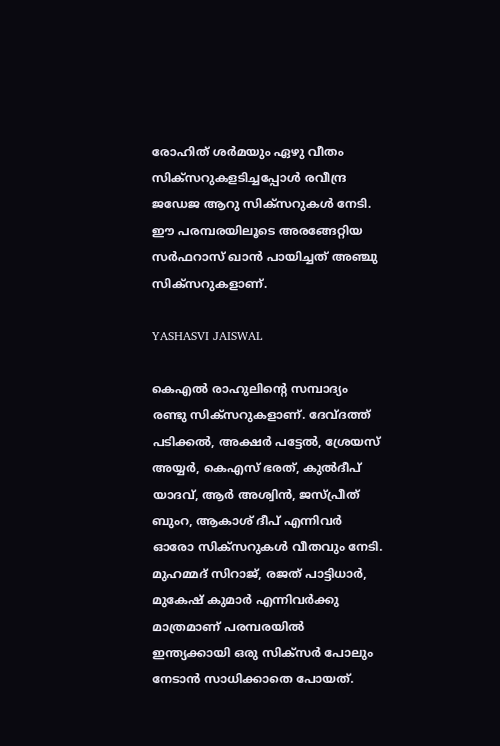രോഹിത് ശര്‍മയും ഏഴു വീതം സിക്‌സറുകളടിച്ചപ്പോള്‍ രവീന്ദ്ര ജഡേജ ആറു സിക്‌സറുകള്‍ നേടി. ഈ പരമ്പരയിലൂടെ അരങ്ങേറ്റിയ സര്‍ഫറാസ് ഖാന്‍ പായിച്ചത് അഞ്ചു സിക്‌സറുകളാണ്.

YASHASVI JAISWAL

കെഎല്‍ രാഹുലിന്റെ സമ്പാദ്യം രണ്ടു സിക്‌സറുകളാണ്. ദേവ്ദത്ത് പടിക്കല്‍, അക്ഷര്‍ പട്ടേല്‍, ശ്രേയസ് അയ്യര്‍, കെഎസ് ഭരത്, കുല്‍ദീപ് യാദവ്, ആര്‍ അശ്വിന്‍, ജസ്പ്രീത് ബുംറ, ആകാശ് ദീപ് എന്നിവര്‍ ഓരോ സിക്‌സറുകള്‍ വീതവും നേടി. മുഹമ്മദ് സിറാജ്, രജത് പാട്ടിധാര്‍, മുകേഷ് കുമാര്‍ എന്നിവര്‍ക്കു മാത്രമാണ് പരമ്പരയില്‍ ഇന്ത്യക്കായി ഒരു സിക്‌സര്‍ പോലും നേടാന്‍ സാധിക്കാതെ പോയത്.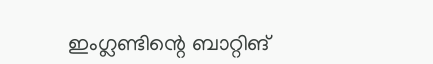ഇംഗ്ലണ്ടിന്റെ ബാറ്റിങ്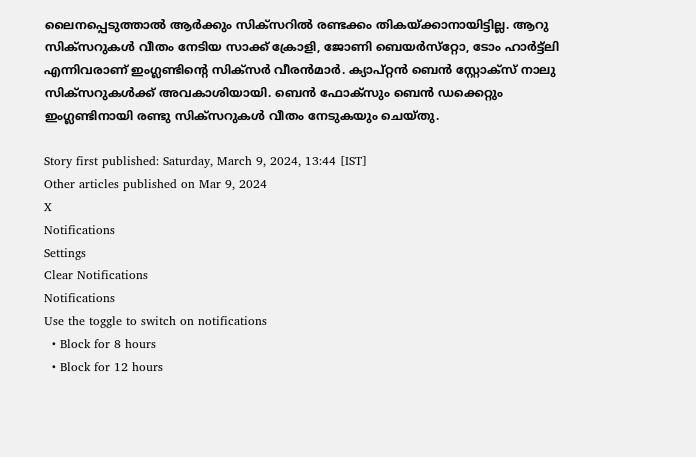ലൈനപ്പെടുത്താല്‍ ആര്‍ക്കും സിക്‌സറില്‍ രണ്ടക്കം തികയ്ക്കാനായിട്ടില്ല. ആറു സിക്‌സറുകള്‍ വീതം നേടിയ സാക്ക് ക്രോളി, ജോണി ബെയര്‍സ്‌റ്റോ, ടോം ഹാര്‍ട്ട്‌ലി എന്നിവരാണ് ഇംഗ്ലണ്ടിന്റെ സിക്‌സര്‍ വീരന്‍മാര്‍. ക്യാപ്റ്റന്‍ ബെന്‍ സ്റ്റോക്‌സ് നാലു സിക്‌സറുകള്‍ക്ക് അവകാശിയായി. ബെന്‍ ഫോക്‌സും ബെന്‍ ഡക്കെറ്റും ഇംഗ്ലണ്ടിനായി രണ്ടു സിക്‌സറുകള്‍ വീതം നേടുകയും ചെയ്തു.

Story first published: Saturday, March 9, 2024, 13:44 [IST]
Other articles published on Mar 9, 2024
X
Notifications
Settings
Clear Notifications
Notifications
Use the toggle to switch on notifications
  • Block for 8 hours
  • Block for 12 hours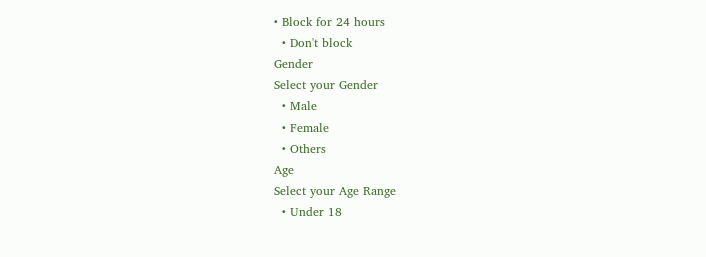• Block for 24 hours
  • Don't block
Gender
Select your Gender
  • Male
  • Female
  • Others
Age
Select your Age Range
  • Under 18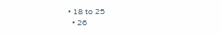• 18 to 25
  • 26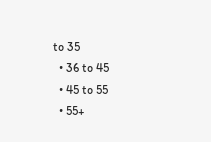to 35
  • 36 to 45
  • 45 to 55
  • 55+